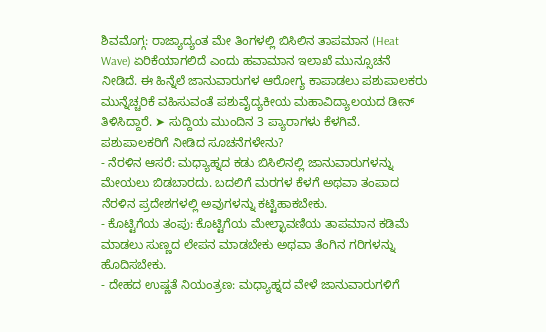ಶಿವಮೊಗ್ಗ: ರಾಜ್ಯಾದ್ಯಂತ ಮೇ ತಿಂಗಳಲ್ಲಿ ಬಿಸಿಲಿನ ತಾಪಮಾನ (Heat Wave) ಏರಿಕೆಯಾಗಲಿದೆ ಎಂದು ಹವಾಮಾನ ಇಲಾಖೆ ಮುನ್ಸೂಚನೆ ನೀಡಿದೆ. ಈ ಹಿನ್ನೆಲೆ ಜಾನುವಾರುಗಳ ಆರೋಗ್ಯ ಕಾಪಾಡಲು ಪಶುಪಾಲಕರು ಮುನ್ನೆಚ್ಚರಿಕೆ ವಹಿಸುವಂತೆ ಪಶುವೈದ್ಯಕೀಯ ಮಹಾವಿದ್ಯಾಲಯದ ಡೀನ್ ತಿಳಿಸಿದ್ದಾರೆ. ➤ ಸುದ್ದಿಯ ಮುಂದಿನ 3 ಪ್ಯಾರಾಗಳು ಕೆಳಗಿವೆ.
ಪಶುಪಾಲಕರಿಗೆ ನೀಡಿದ ಸೂಚನೆಗಳೇನು?
- ನೆರಳಿನ ಆಸರೆ: ಮಧ್ಯಾಹ್ನದ ಕಡು ಬಿಸಿಲಿನಲ್ಲಿ ಜಾನುವಾರುಗಳನ್ನು ಮೇಯಲು ಬಿಡಬಾರದು. ಬದಲಿಗೆ ಮರಗಳ ಕೆಳಗೆ ಅಥವಾ ತಂಪಾದ ನೆರಳಿನ ಪ್ರದೇಶಗಳಲ್ಲಿ ಅವುಗಳನ್ನು ಕಟ್ಟಿಹಾಕಬೇಕು.
- ಕೊಟ್ಟಿಗೆಯ ತಂಪು: ಕೊಟ್ಟಿಗೆಯ ಮೇಲ್ಛಾವಣಿಯ ತಾಪಮಾನ ಕಡಿಮೆ ಮಾಡಲು ಸುಣ್ಣದ ಲೇಪನ ಮಾಡಬೇಕು ಅಥವಾ ತೆಂಗಿನ ಗರಿಗಳನ್ನು ಹೊದಿಸಬೇಕು.
- ದೇಹದ ಉಷ್ಣತೆ ನಿಯಂತ್ರಣ: ಮಧ್ಯಾಹ್ನದ ವೇಳೆ ಜಾನುವಾರುಗಳಿಗೆ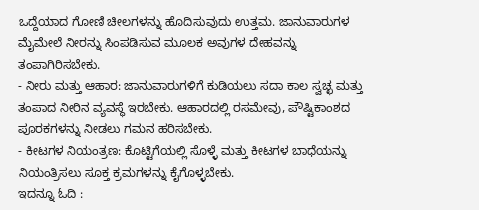ಒದ್ದೆಯಾದ ಗೋಣಿ ಚೀಲಗಳನ್ನು ಹೊದಿಸುವುದು ಉತ್ತಮ. ಜಾನುವಾರುಗಳ ಮೈಮೇಲೆ ನೀರನ್ನು ಸಿಂಪಡಿಸುವ ಮೂಲಕ ಅವುಗಳ ದೇಹವನ್ನು ತಂಪಾಗಿರಿಸಬೇಕು.
- ನೀರು ಮತ್ತು ಆಹಾರ: ಜಾನುವಾರುಗಳಿಗೆ ಕುಡಿಯಲು ಸದಾ ಕಾಲ ಸ್ವಚ್ಛ ಮತ್ತು ತಂಪಾದ ನೀರಿನ ವ್ಯವಸ್ಥೆ ಇರಬೇಕು. ಆಹಾರದಲ್ಲಿ ರಸಮೇವು, ಪೌಷ್ಟಿಕಾಂಶದ ಪೂರಕಗಳನ್ನು ನೀಡಲು ಗಮನ ಹರಿಸಬೇಕು.
- ಕೀಟಗಳ ನಿಯಂತ್ರಣ: ಕೊಟ್ಟಿಗೆಯಲ್ಲಿ ಸೊಳ್ಳೆ ಮತ್ತು ಕೀಟಗಳ ಬಾಧೆಯನ್ನು ನಿಯಂತ್ರಿಸಲು ಸೂಕ್ತ ಕ್ರಮಗಳನ್ನು ಕೈಗೊಳ್ಳಬೇಕು.
ಇದನ್ನೂ ಓದಿ :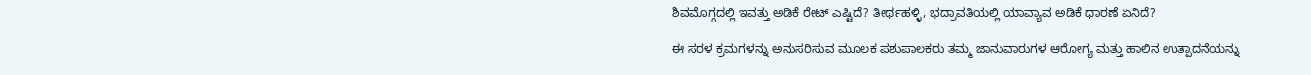ಶಿವಮೊಗ್ಗದಲ್ಲಿ ಇವತ್ತು ಅಡಿಕೆ ರೇಟ್ ಎಷ್ಟಿದೆ? ತೀರ್ಥಹಳ್ಳಿ, ಭದ್ರಾವತಿಯಲ್ಲಿ ಯಾವ್ಯಾವ ಅಡಿಕೆ ಧಾರಣೆ ಏನಿದೆ?

ಈ ಸರಳ ಕ್ರಮಗಳನ್ನು ಅನುಸರಿಸುವ ಮೂಲಕ ಪಶುಪಾಲಕರು ತಮ್ಮ ಜಾನುವಾರುಗಳ ಆರೋಗ್ಯ ಮತ್ತು ಹಾಲಿನ ಉತ್ಪಾದನೆಯನ್ನು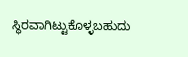ಸ್ಥಿರವಾಗಿಟ್ಟುಕೊಳ್ಳಬಹುದು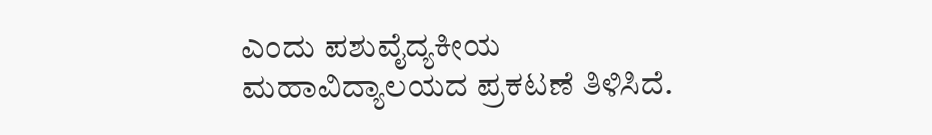ಎಂದು ಪಶುವೈದ್ಯಕೀಯ ಮಹಾವಿದ್ಯಾಲಯದ ಪ್ರಕಟಣೆ ತಿಳಿಸಿದೆ.